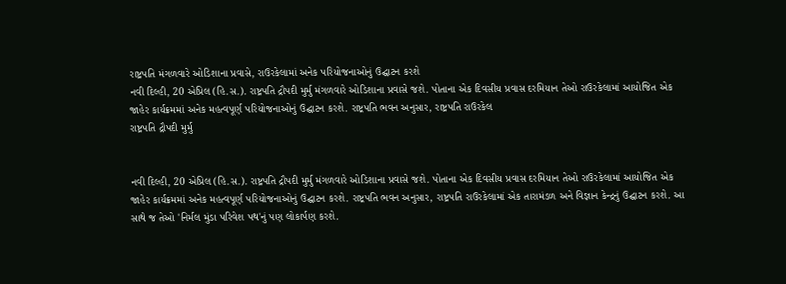રાષ્ટ્રપતિ મંગળવારે ઓડિશાના પ્રવાસે, રાઉરકેલામાં અનેક પરિયોજનાઓનું ઉદ્ઘાટન કરશે
નવી દિલ્હી, 20 એપ્રિલ (હિ.સ.). રાષ્ટ્રપતિ દ્રૌપદી મુર્મુ મંગળવારે ઓડિશાના પ્રવાસે જશે. પોતાના એક દિવસીય પ્રવાસ દરમિયાન તેઓ રાઉરકેલામાં આયોજિત એક જાહેર કાર્યક્રમમાં અનેક મહત્વપૂર્ણ પરિયોજનાઓનું ઉદ્ઘાટન કરશે. રાષ્ટ્રપતિ ભવન અનુસાર, રાષ્ટ્રપતિ રાઉરકેલ
રાષ્ટ્રપતિ દ્રૌપદી મુર્મુ


નવી દિલ્હી, 20 એપ્રિલ (હિ.સ.). રાષ્ટ્રપતિ દ્રૌપદી મુર્મુ મંગળવારે ઓડિશાના પ્રવાસે જશે. પોતાના એક દિવસીય પ્રવાસ દરમિયાન તેઓ રાઉરકેલામાં આયોજિત એક જાહેર કાર્યક્રમમાં અનેક મહત્વપૂર્ણ પરિયોજનાઓનું ઉદ્ઘાટન કરશે. રાષ્ટ્રપતિ ભવન અનુસાર, રાષ્ટ્રપતિ રાઉરકેલામાં એક તારામંડળ અને વિજ્ઞાન કેન્દ્રનું ઉદ્ઘાટન કરશે. આ સાથે જ તેઓ 'નિર્મલ મુંડા પરિવેશ પથ'નું પણ લોકાર્પણ કરશે.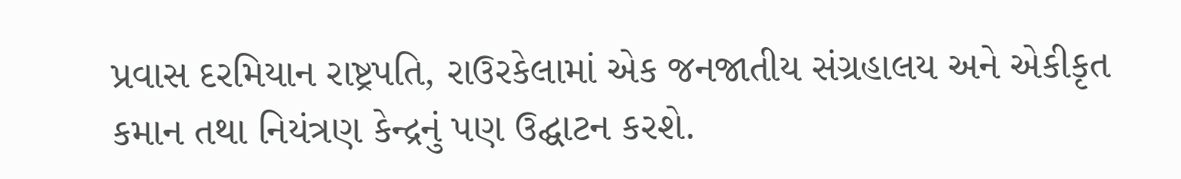પ્રવાસ દરમિયાન રાષ્ટ્રપતિ, રાઉરકેલામાં એક જનજાતીય સંગ્રહાલય અને એકીકૃત કમાન તથા નિયંત્રણ કેન્દ્રનું પણ ઉદ્ઘાટન કરશે.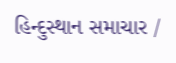હિન્દુસ્થાન સમાચાર /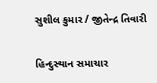સુશીલ કુમાર / જીતેન્દ્ર તિવારી

હિન્દુસ્થાન સમાચાર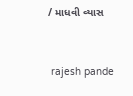/ માધવી વ્યાસ


 rajesh pande